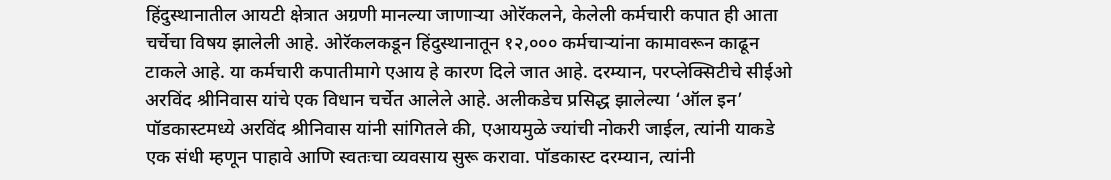हिंदुस्थानातील आयटी क्षेत्रात अग्रणी मानल्या जाणाऱ्या ओरॅकलने, केलेली कर्मचारी कपात ही आता चर्चेचा विषय झालेली आहे. ओरॅकलकडून हिंदुस्थानातून १२,००० कर्मचाऱ्यांना कामावरून काढून टाकले आहे. या कर्मचारी कपातीमागे एआय हे कारण दिले जात आहे. दरम्यान, परप्लेक्सिटीचे सीईओ अरविंद श्रीनिवास यांचे एक विधान चर्चेत आलेले आहे. अलीकडेच प्रसिद्ध झालेल्या ‘ऑल इन’ पॉडकास्टमध्ये अरविंद श्रीनिवास यांनी सांगितले की, एआयमुळे ज्यांची नोकरी जाईल, त्यांनी याकडे एक संधी म्हणून पाहावे आणि स्वतःचा व्यवसाय सुरू करावा. पॉडकास्ट दरम्यान, त्यांनी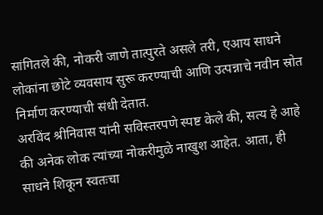सांगितले की, नोकरी जाणे तात्पुरते असले तरी, एआय साधने लोकांना छोटे व्यवसाय सुरू करण्याची आणि उत्पन्नाचे नवीन स्रोत निर्माण करण्याची संधी देतात.
अरविंद श्रीनिवास यांनी सविस्तरपणे स्पष्ट केले की, सत्य हे आहे की अनेक लोक त्यांच्या नोकरीमुळे नाखुश आहेत. आता, ही साधने शिकून स्वतःचा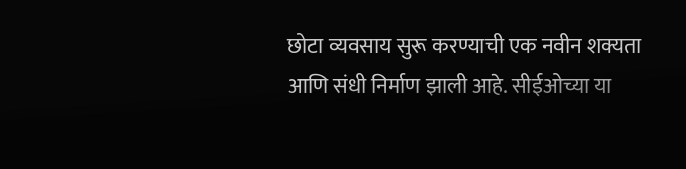छोटा व्यवसाय सुरू करण्याची एक नवीन शक्यता आणि संधी निर्माण झाली आहे. सीईओच्या या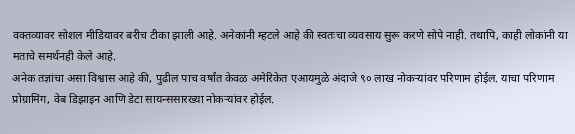वक्तव्यावर सोशल मीडियावर बरीच टीका झाली आहे. अनेकांनी म्हटले आहे की स्वतःचा व्यवसाय सुरू करणे सोपे नाही. तथापि, काही लोकांनी या मताचे समर्थनही केले आहे.
अनेक तज्ञांचा असा विश्वास आहे की, पुढील पाच वर्षांत केवळ अमेरिकेत एआयमुळे अंदाजे ९० लाख नोकऱ्यांवर परिणाम होईल. याचा परिणाम प्रोग्रामिंग, वेब डिझाइन आणि डेटा सायन्ससारख्या नोकऱ्यांवर होईल.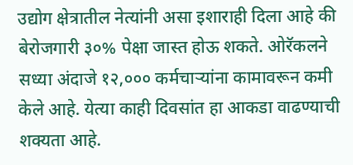उद्योग क्षेत्रातील नेत्यांनी असा इशाराही दिला आहे की बेरोजगारी ३०% पेक्षा जास्त होऊ शकते. ओरॅकलने सध्या अंदाजे १२,००० कर्मचाऱ्यांना कामावरून कमी केले आहे. येत्या काही दिवसांत हा आकडा वाढण्याची शक्यता आहे.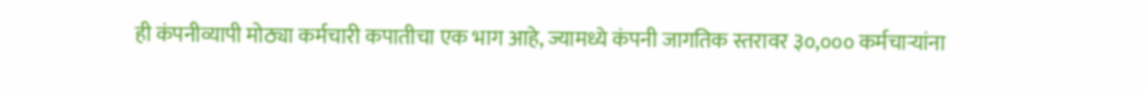ही कंपनीव्यापी मोठ्या कर्मचारी कपातीचा एक भाग आहे, ज्यामध्ये कंपनी जागतिक स्तरावर ३०,००० कर्मचाऱ्यांना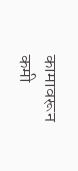कामावरून कमी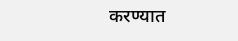करण्यात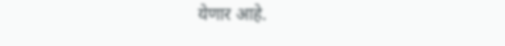येणार आहे.